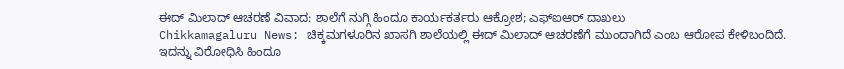ಈದ್ ಮಿಲಾದ್ ಆಚರಣೆ ವಿವಾದ: ಶಾಲೆಗೆ ನುಗ್ಗಿ ಹಿಂದೂ ಕಾರ್ಯಕರ್ತರು ಆಕ್ರೋಶ; ಎಫ್ಐಆರ್ ದಾಖಲು
Chikkamagaluru News: ಚಿಕ್ಕಮಗಳೂರಿನ ಖಾಸಗಿ ಶಾಲೆಯಲ್ಲಿ ಈದ್ ಮಿಲಾದ್ ಆಚರಣೆಗೆ ಮುಂದಾಗಿದೆ ಎಂಬ ಆರೋಪ ಕೇಳಿಬಂದಿದೆ. ಇದನ್ನು ವಿರೋಧಿಸಿ ಹಿಂದೂ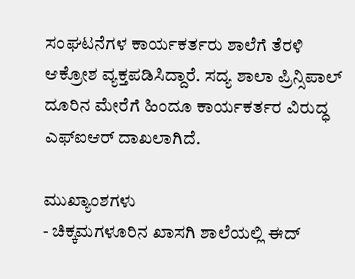ಸಂಘಟನೆಗಳ ಕಾರ್ಯಕರ್ತರು ಶಾಲೆಗೆ ತೆರಳಿ ಆಕ್ರೋಶ ವ್ಯಕ್ತಪಡಿಸಿದ್ದಾರೆ. ಸದ್ಯ ಶಾಲಾ ಪ್ರಿನ್ಸಿಪಾಲ್ ದೂರಿನ ಮೇರೆಗೆ ಹಿಂದೂ ಕಾರ್ಯಕರ್ತರ ವಿರುದ್ಧ ಎಫ್ಐಆರ್ ದಾಖಲಾಗಿದೆ.

ಮುಖ್ಯಾಂಶಗಳು
- ಚಿಕ್ಕಮಗಳೂರಿನ ಖಾಸಗಿ ಶಾಲೆಯಲ್ಲಿ ಈದ್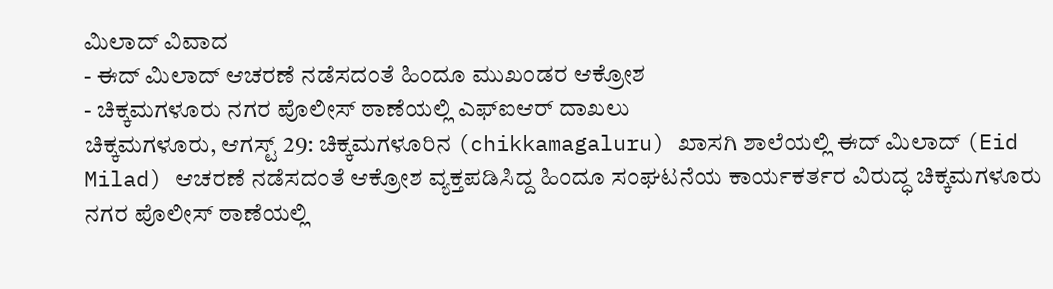ಮಿಲಾದ್ ವಿವಾದ
- ಈದ್ ಮಿಲಾದ್ ಆಚರಣೆ ನಡೆಸದಂತೆ ಹಿಂದೂ ಮುಖಂಡರ ಆಕ್ರೋಶ
- ಚಿಕ್ಕಮಗಳೂರು ನಗರ ಪೊಲೀಸ್ ಠಾಣೆಯಲ್ಲಿ ಎಫ್ಐಆರ್ ದಾಖಲು
ಚಿಕ್ಕಮಗಳೂರು, ಆಗಸ್ಟ್ 29: ಚಿಕ್ಕಮಗಳೂರಿನ (chikkamagaluru) ಖಾಸಗಿ ಶಾಲೆಯಲ್ಲಿ ಈದ್ ಮಿಲಾದ್ (Eid Milad) ಆಚರಣೆ ನಡೆಸದಂತೆ ಆಕ್ರೋಶ ವ್ಯಕ್ತಪಡಿಸಿದ್ದ ಹಿಂದೂ ಸಂಘಟನೆಯ ಕಾರ್ಯಕರ್ತರ ವಿರುದ್ಧ ಚಿಕ್ಕಮಗಳೂರು ನಗರ ಪೊಲೀಸ್ ಠಾಣೆಯಲ್ಲಿ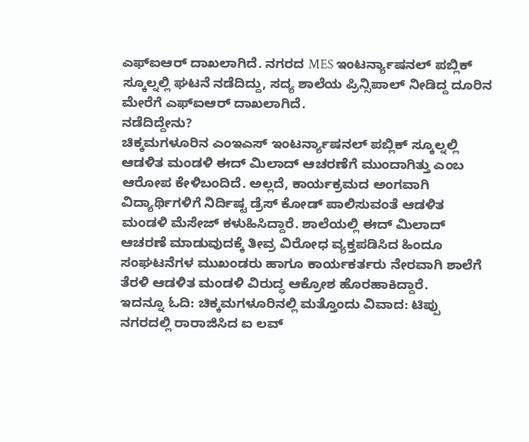ಎಫ್ಐಆರ್ ದಾಖಲಾಗಿದೆ. ನಗರದ MES ಇಂಟರ್ನ್ಯಾಷನಲ್ ಪಬ್ಲಿಕ್ ಸ್ಕೂಲ್ನಲ್ಲಿ ಘಟನೆ ನಡೆದಿದ್ದು, ಸದ್ಯ ಶಾಲೆಯ ಪ್ರಿನ್ಸಿಪಾಲ್ ನೀಡಿದ್ದ ದೂರಿನ ಮೇರೆಗೆ ಎಫ್ಐಆರ್ ದಾಖಲಾಗಿದೆ.
ನಡೆದಿದ್ದೇನು?
ಚಿಕ್ಕಮಗಳೂರಿನ ಎಂಇಎಸ್ ಇಂಟರ್ನ್ಯಾಷನಲ್ ಪಬ್ಲಿಕ್ ಸ್ಕೂಲ್ನಲ್ಲಿ ಆಡಳಿತ ಮಂಡಳಿ ಈದ್ ಮಿಲಾದ್ ಆಚರಣೆಗೆ ಮುಂದಾಗಿತ್ತು ಎಂಬ ಆರೋಪ ಕೇಳಿಬಂದಿದೆ. ಅಲ್ಲದೆ, ಕಾರ್ಯಕ್ರಮದ ಅಂಗವಾಗಿ ವಿದ್ಯಾರ್ಥಿಗಳಿಗೆ ನಿರ್ದಿಷ್ಟ ಡ್ರೆಸ್ ಕೋಡ್ ಪಾಲಿಸುವಂತೆ ಆಡಳಿತ ಮಂಡಳಿ ಮೆಸೇಜ್ ಕಳುಹಿಸಿದ್ದಾರೆ. ಶಾಲೆಯಲ್ಲಿ ಈದ್ ಮಿಲಾದ್ ಆಚರಣೆ ಮಾಡುವುದಕ್ಕೆ ತೀವ್ರ ವಿರೋಧ ವ್ಯಕ್ತಪಡಿಸಿದ ಹಿಂದೂ ಸಂಘಟನೆಗಳ ಮುಖಂಡರು ಹಾಗೂ ಕಾರ್ಯಕರ್ತರು ನೇರವಾಗಿ ಶಾಲೆಗೆ ತೆರಳಿ ಆಡಳಿತ ಮಂಡಳಿ ವಿರುದ್ಧ ಆಕ್ರೋಶ ಹೊರಹಾಕಿದ್ದಾರೆ.
ಇದನ್ನೂ ಓದಿ: ಚಿಕ್ಕಮಗಳೂರಿನಲ್ಲಿ ಮತ್ತೊಂದು ವಿವಾದ: ಟಿಪ್ಪು ನಗರದಲ್ಲಿ ರಾರಾಜಿಸಿದ ಐ ಲವ್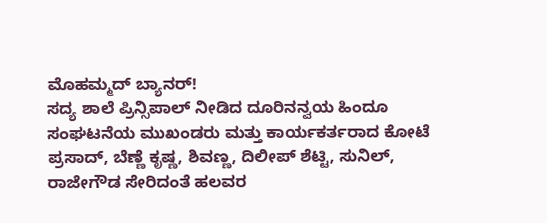ಮೊಹಮ್ಮದ್ ಬ್ಯಾನರ್!
ಸದ್ಯ ಶಾಲೆ ಪ್ರಿನ್ಸಿಪಾಲ್ ನೀಡಿದ ದೂರಿನನ್ವಯ ಹಿಂದೂ ಸಂಘಟನೆಯ ಮುಖಂಡರು ಮತ್ತು ಕಾರ್ಯಕರ್ತರಾದ ಕೋಟೆ ಪ್ರಸಾದ್, ಬೆಣ್ಣೆ ಕೃಷ್ಣ, ಶಿವಣ್ಣ, ದಿಲೀಪ್ ಶೆಟ್ಟಿ, ಸುನಿಲ್, ರಾಜೇಗೌಡ ಸೇರಿದಂತೆ ಹಲವರ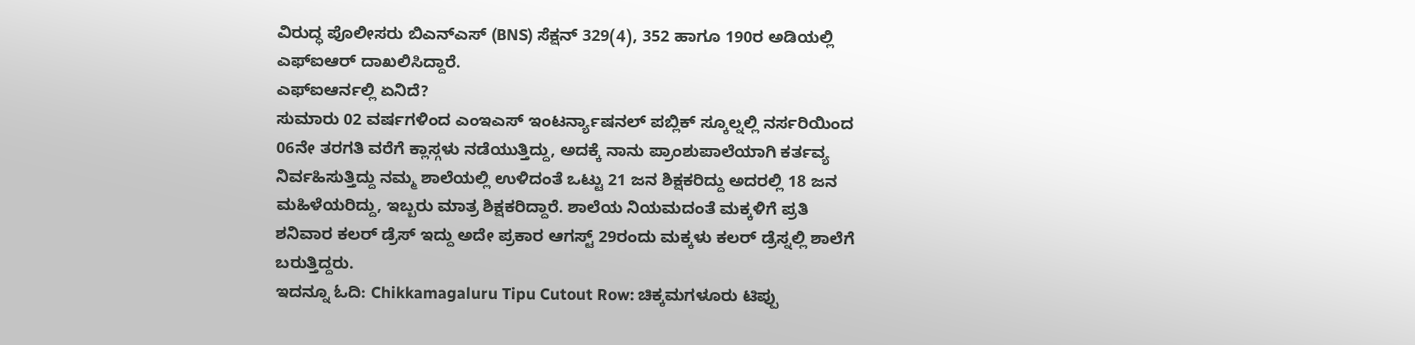ವಿರುದ್ಧ ಪೊಲೀಸರು ಬಿಎನ್ಎಸ್ (BNS) ಸೆಕ್ಷನ್ 329(4), 352 ಹಾಗೂ 190ರ ಅಡಿಯಲ್ಲಿ ಎಫ್ಐಆರ್ ದಾಖಲಿಸಿದ್ದಾರೆ.
ಎಫ್ಐಆರ್ನಲ್ಲಿ ಏನಿದೆ?
ಸುಮಾರು 02 ವರ್ಷಗಳಿಂದ ಎಂಇಎಸ್ ಇಂಟರ್ನ್ಯಾಷನಲ್ ಪಬ್ಲಿಕ್ ಸ್ಕೂಲ್ನಲ್ಲಿ ನರ್ಸರಿಯಿಂದ 06ನೇ ತರಗತಿ ವರೆಗೆ ಕ್ಲಾಸ್ಗಳು ನಡೆಯುತ್ತಿದ್ದು, ಅದಕ್ಕೆ ನಾನು ಪ್ರಾಂಶುಪಾಲೆಯಾಗಿ ಕರ್ತವ್ಯ ನಿರ್ವಹಿಸುತ್ತಿದ್ದು ನಮ್ಮ ಶಾಲೆಯಲ್ಲಿ ಉಳಿದಂತೆ ಒಟ್ಟು 21 ಜನ ಶಿಕ್ಷಕರಿದ್ದು ಅದರಲ್ಲಿ 18 ಜನ ಮಹಿಳೆಯರಿದ್ದು, ಇಬ್ಬರು ಮಾತ್ರ ಶಿಕ್ಷಕರಿದ್ದಾರೆ. ಶಾಲೆಯ ನಿಯಮದಂತೆ ಮಕ್ಕಳಿಗೆ ಪ್ರತಿ ಶನಿವಾರ ಕಲರ್ ಡ್ರೆಸ್ ಇದ್ದು ಅದೇ ಪ್ರಕಾರ ಆಗಸ್ಟ್ 29ರಂದು ಮಕ್ಕಳು ಕಲರ್ ಡ್ರೆಸ್ನಲ್ಲಿ ಶಾಲೆಗೆ ಬರುತ್ತಿದ್ದರು.
ಇದನ್ನೂ ಓದಿ: Chikkamagaluru Tipu Cutout Row: ಚಿಕ್ಕಮಗಳೂರು ಟಿಪ್ಪು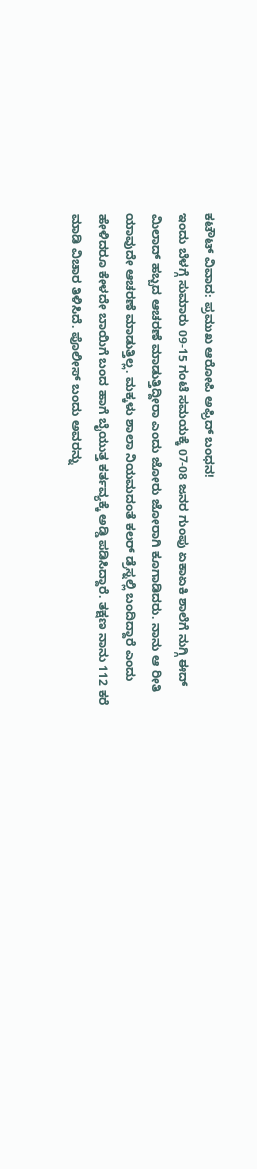ಕಟೌಟ್ ವಿವಾದ: ಪ್ರಮುಖ ಆರೋಪಿ ಅಫ್ರಿದ್ ಬಂಧನ!
ಇಂದು ಬೆಳಗ್ಗೆ ಸುಮಾರು 09-15 ಗಂಟೆ ಸಮಯಕ್ಕೆ 07-08 ಜನರ ಗುಂಪು ಏಕಾಏಕಿ ಶಾಲೆಗೆ ನುಗ್ಗಿ ಈದ್ ಮಿಲಾದ್ ಹಬ್ಬದ ಆಚರಣೆ ಮಾಡುತ್ತಿದ್ದೀರಾ ಎಂದು ಜೋರು ಜೋರಾಗಿ ಕೂಗಾಡಿದರು. ನಾನು ಆ ರೀತಿ ಯಾವುದೇ ಆಚರಣೆ ಮಾಡುತ್ತಿಲ್ಲ. ಮಕ್ಕಳು ಶಾಲಾ ನಿಯಮದಂತೆ ಕಲರ್ ಡ್ರೆಸ್ನಲ್ಲಿ ಬಂದಿದ್ದಾರೆ ಎಂದು ಹೇಳಿದರೂ ಕೇಳದೇ ಬಾಯಿಗೆ ಬಂದ ಹಾಗೆ ಬೈಯುತ್ತ ಕರ್ತವ್ಯಕ್ಕೆ ಅಡ್ಡಿ ಪಡಿಸಿದ್ದಾರೆ. ತಕ್ಷಣ ನಾನು 112 ಕರೆ ಮಾಡಿ ವಿಚಾರ ತಿಳಿಸಿದೆ. ಪೊಲೀಸ್ ಬಂದು ಅವರನ್ನು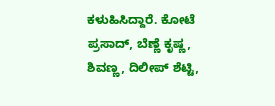ಕಳುಹಿಸಿದ್ದಾರೆ. ಕೋಟೆ ಪ್ರಸಾದ್, ಬೆಣ್ಣೆ ಕೃಷ್ಣ, ಶಿವಣ್ಣ, ದಿಲೀಪ್ ಶೆಟ್ಟಿ,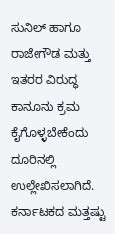ಸುನಿಲ್ ಹಾಗೂ ರಾಜೇಗೌಡ ಮತ್ತು ಇತರರ ವಿರುದ್ಧ ಕಾನೂನು ಕ್ರಮ ಕೈಗೊಳ್ಳಬೇಕೆಂದು ದೂರಿನಲ್ಲಿ ಉಲ್ಲೇಖಿಸಲಾಗಿದೆ.
ಕರ್ನಾಟಕದ ಮತ್ತಷ್ಟು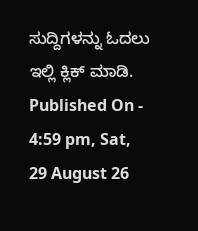ಸುದ್ದಿಗಳನ್ನು ಓದಲು ಇಲ್ಲಿ ಕ್ಲಿಕ್ ಮಾಡಿ.
Published On - 4:59 pm, Sat, 29 August 26